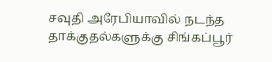சவுதி அரேபியாவில் நடந்த தாக்குதல்களுக்கு சிங்கப்பூர்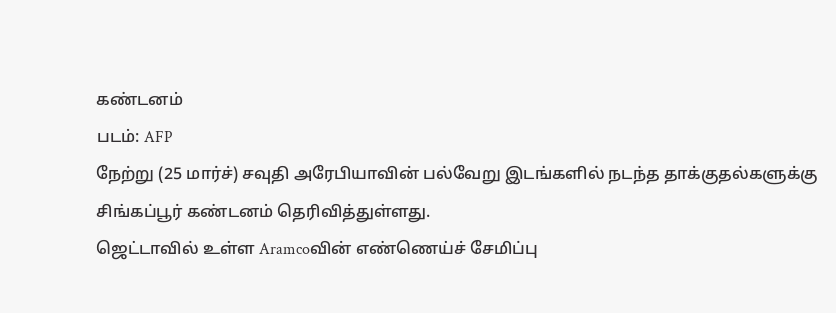கண்டனம்
படம்: AFP
நேற்று (25 மார்ச்) சவுதி அரேபியாவின் பல்வேறு இடங்களில் நடந்த தாக்குதல்களுக்கு சிங்கப்பூர் கண்டனம் தெரிவித்துள்ளது.
ஜெட்டாவில் உள்ள Aramcoவின் எண்ணெய்ச் சேமிப்பு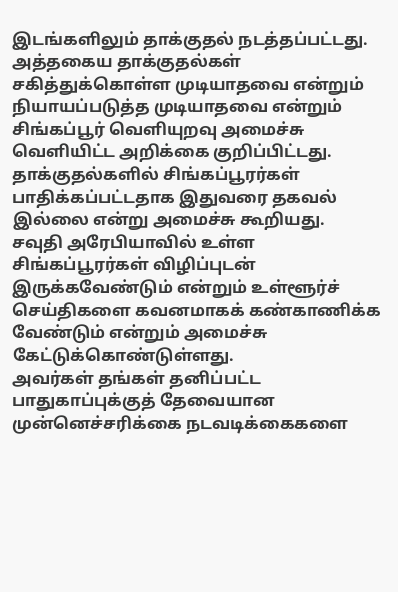இடங்களிலும் தாக்குதல் நடத்தப்பட்டது.
அத்தகைய தாக்குதல்கள் சகித்துக்கொள்ள முடியாதவை என்றும் நியாயப்படுத்த முடியாதவை என்றும் சிங்கப்பூர் வெளியுறவு அமைச்சு வெளியிட்ட அறிக்கை குறிப்பிட்டது.
தாக்குதல்களில் சிங்கப்பூரர்கள் பாதிக்கப்பட்டதாக இதுவரை தகவல் இல்லை என்று அமைச்சு கூறியது.
சவுதி அரேபியாவில் உள்ள சிங்கப்பூரர்கள் விழிப்புடன் இருக்கவேண்டும் என்றும் உள்ளூர்ச் செய்திகளை கவனமாகக் கண்காணிக்க வேண்டும் என்றும் அமைச்சு கேட்டுக்கொண்டுள்ளது.
அவர்கள் தங்கள் தனிப்பட்ட பாதுகாப்புக்குத் தேவையான முன்னெச்சரிக்கை நடவடிக்கைகளை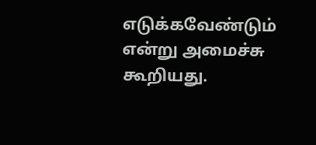எடுக்கவேண்டும் என்று அமைச்சு கூறியது.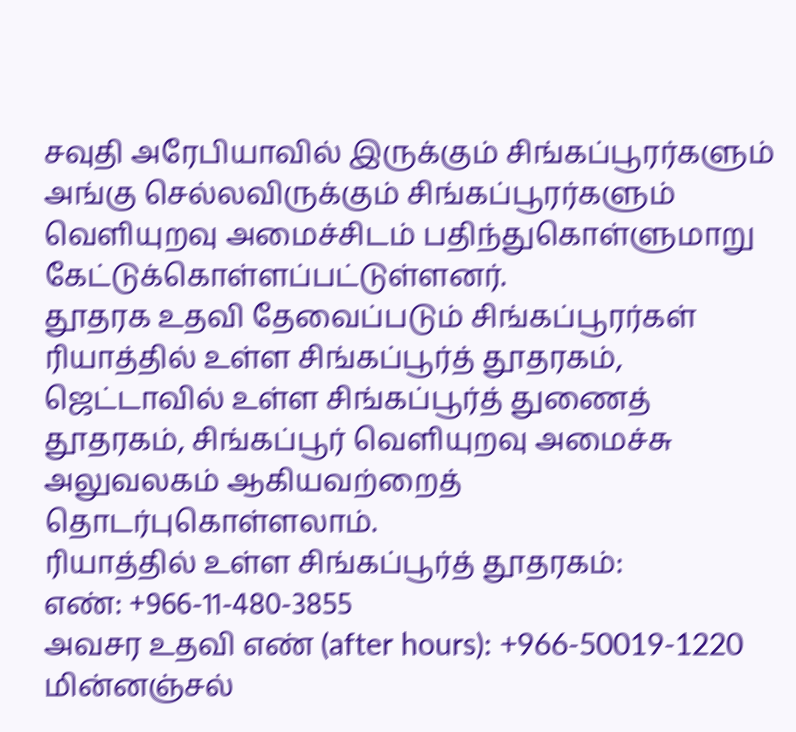சவுதி அரேபியாவில் இருக்கும் சிங்கப்பூரர்களும் அங்கு செல்லவிருக்கும் சிங்கப்பூரர்களும் வெளியுறவு அமைச்சிடம் பதிந்துகொள்ளுமாறு கேட்டுக்கொள்ளப்பட்டுள்ளனர்.
தூதரக உதவி தேவைப்படும் சிங்கப்பூரர்கள் ரியாத்தில் உள்ள சிங்கப்பூர்த் தூதரகம், ஜெட்டாவில் உள்ள சிங்கப்பூர்த் துணைத் தூதரகம், சிங்கப்பூர் வெளியுறவு அமைச்சு அலுவலகம் ஆகியவற்றைத் தொடர்புகொள்ளலாம்.
ரியாத்தில் உள்ள சிங்கப்பூர்த் தூதரகம்:
எண்: +966-11-480-3855
அவசர உதவி எண் (after hours): +966-50019-1220
மின்னஞ்சல்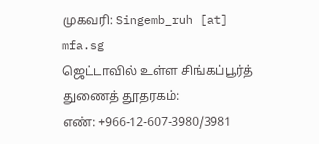முகவரி: Singemb_ruh [at] mfa.sg
ஜெட்டாவில் உள்ள சிங்கப்பூர்த் துணைத் தூதரகம்:
எண்: +966-12-607-3980/3981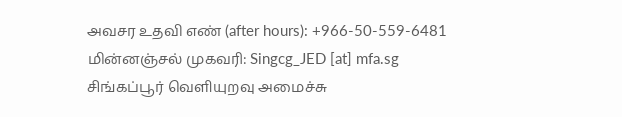அவசர உதவி எண் (after hours): +966-50-559-6481
மின்னஞ்சல் முகவரி: Singcg_JED [at] mfa.sg
சிங்கப்பூர் வெளியுறவு அமைச்சு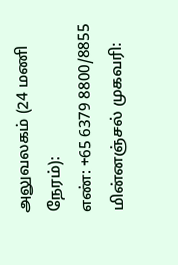அலுவலகம் (24 மணி நேரம்):
எண்: +65 6379 8800/8855
மின்னஞ்சல் முகவரி: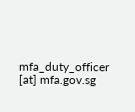mfa_duty_officer [at] mfa.gov.sg